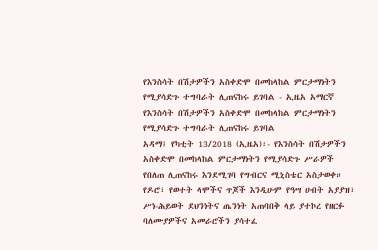የእንስሳት በሽታዎችን አስቀድሞ በመከላከል ምርታማነትን የሚያሳድጉ ተግባራት ሊጠናከሩ ይገባል - ኢዜአ አማርኛ
የእንስሳት በሽታዎችን አስቀድሞ በመከላከል ምርታማነትን የሚያሳድጉ ተግባራት ሊጠናከሩ ይገባል
አዳማ፤ የካቲት 13/2018 (ኢዜአ)፡- የእንስሳት በሽታዎችን አስቀድሞ በመከላከል ምርታማነትን የሚያሳድጉ ሥራዎች የበለጠ ሊጠናከሩ እንደሚገባ የግብርና ሚኒስቴር አስታወቀ።
የዶሮ፣ የወተት ላሞችና ጥጆች እንዲሁም የዓሣ ሀብት አያያዝ፣ ሥነ-ሕይወት ደህንነትና ጤንነት አጠባበቅ ላይ ያተኮረ የዘርፉ ባለሙያዎችና አመራሮችን ያሳተፈ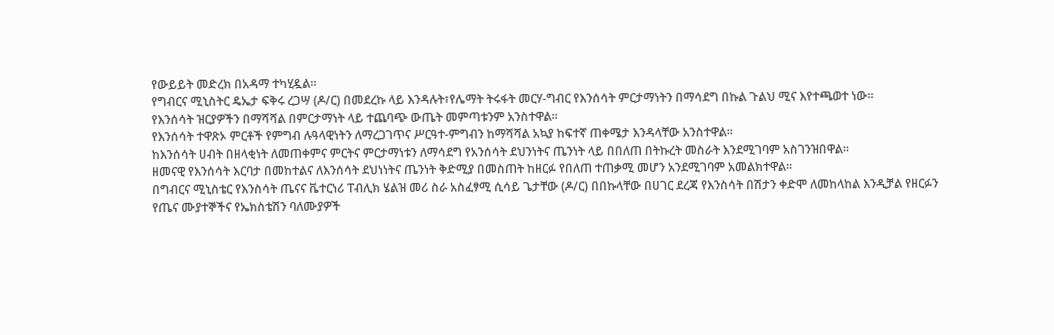የውይይት መድረክ በአዳማ ተካሂዷል።
የግብርና ሚኒስትር ዴኤታ ፍቅሩ ረጋሣ (ዶ/ር) በመደረኩ ላይ እንዳሉት፣የሌማት ትሩፋት መርሃ-ግብር የእንሰሳት ምርታማነትን በማሳደግ በኩል ጉልህ ሚና እየተጫወተ ነው።
የእንሰሳት ዝርያዎችን በማሻሻል በምርታማነት ላይ ተጨባጭ ውጤት መምጣቱንም አንስተዋል።
የእንሰሳት ተዋጽኦ ምርቶች የምግብ ሉዓላዊነትን ለማረጋገጥና ሥርዓተ-ምግብን ከማሻሻል አኳያ ከፍተኛ ጠቀሜታ እንዳላቸው አንስተዋል።
ከእንሰሳት ሀብት በዘላቂነት ለመጠቀምና ምርትና ምርታማነቱን ለማሳደግ የአንሰሳት ደህንነትና ጤንነት ላይ በበለጠ በትኩረት መስራት እንደሚገባም አስገንዝበዋል።
ዘመናዊ የእንሰሳት እርባታ በመከተልና ለእንሰሳት ደህነነትና ጤንነት ቅድሚያ በመስጠት ከዘርፉ የበለጠ ተጠቃሚ መሆን አንደሚገባም አመልክተዋል።
በግብርና ሚኒስቴር የእንስሳት ጤናና ቬተርነሪ ፐብሊክ ሄልዝ መሪ ስራ አስፈፃሚ ሲሳይ ጌታቸው (ዶ/ር) በበኩላቸው በሀገር ደረጃ የእንስሳት በሽታን ቀድሞ ለመከላከል እንዲቻል የዘርፉን የጤና ሙያተኞችና የኤክስቴሽን ባለሙያዎች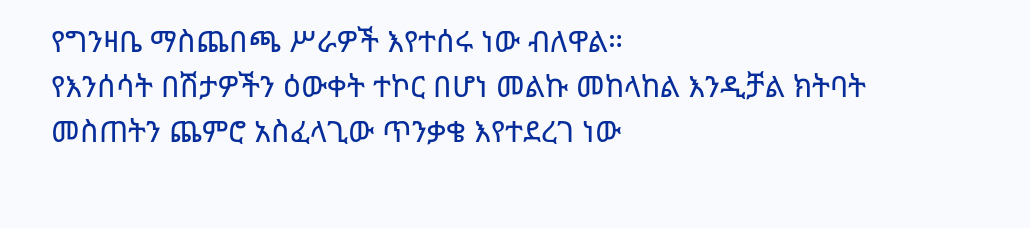የግንዛቤ ማስጨበጫ ሥራዎች እየተሰሩ ነው ብለዋል።
የእንሰሳት በሽታዎችን ዕውቀት ተኮር በሆነ መልኩ መከላከል እንዲቻል ክትባት መስጠትን ጨምሮ አስፈላጊው ጥንቃቄ እየተደረገ ነው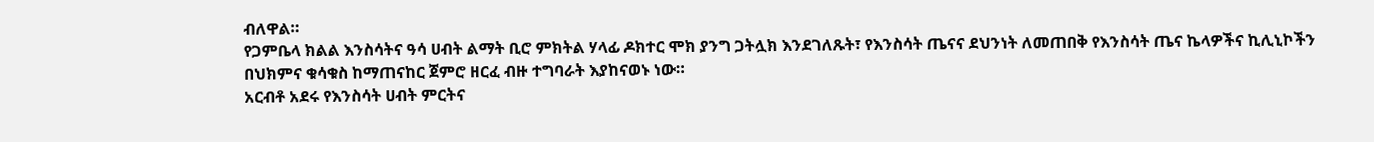ብለዋል።
የጋምቤላ ክልል እንስሳትና ዓሳ ሀብት ልማት ቢሮ ምክትል ሃላፊ ዶክተር ሞክ ያንግ ጋትሏክ እንደገለጹት፣ የእንስሳት ጤናና ደህንነት ለመጠበቅ የእንስሳት ጤና ኬላዎችና ኪሊኒኮችን በህክምና ቁሳቁስ ከማጠናከር ጀምሮ ዘርፈ ብዙ ተግባራት እያከናወኑ ነው።
አርብቶ አደሩ የእንስሳት ሀብት ምርትና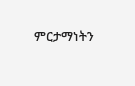ምርታማነትን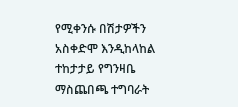የሚቀንሱ በሽታዎችን አስቀድሞ እንዲከላከል ተከታታይ የግንዛቤ ማስጨበጫ ተግባራት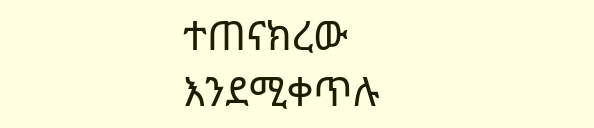ተጠናክረው እንደሚቀጥሉ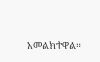አመልክተዋል።